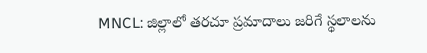MNCL: జిల్లాలో తరచూ ప్రమాదాలు జరిగే స్థలాలను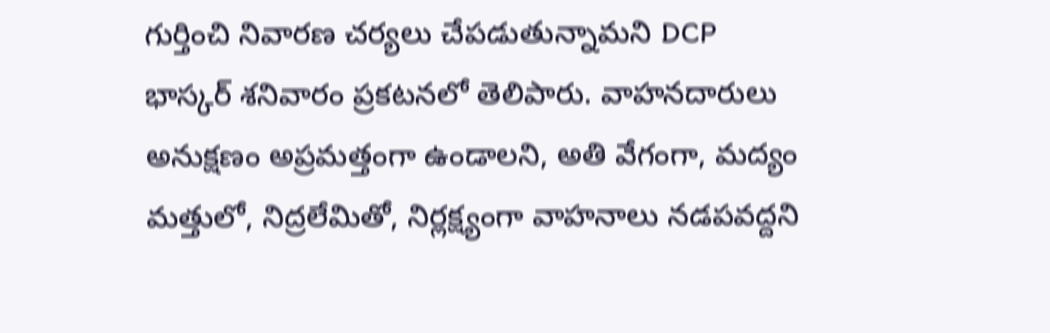గుర్తించి నివారణ చర్యలు చేపడుతున్నామని DCP భాస్కర్ శనివారం ప్రకటనలో తెలిపారు. వాహనదారులు అనుక్షణం అప్రమత్తంగా ఉండాలని, అతి వేగంగా, మద్యం మత్తులో, నిద్రలేమితో, నిర్లక్ష్యంగా వాహనాలు నడపవద్దని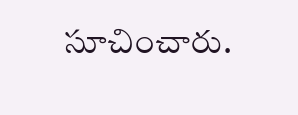సూచించారు.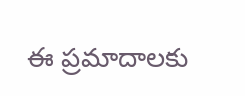ఈ ప్రమాదాలకు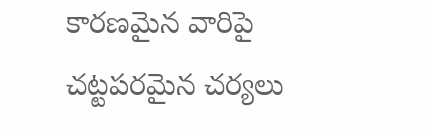కారణమైన వారిపై చట్టపరమైన చర్యలు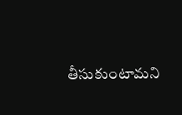తీసుకుంటామని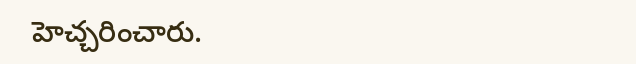హెచ్చరించారు.